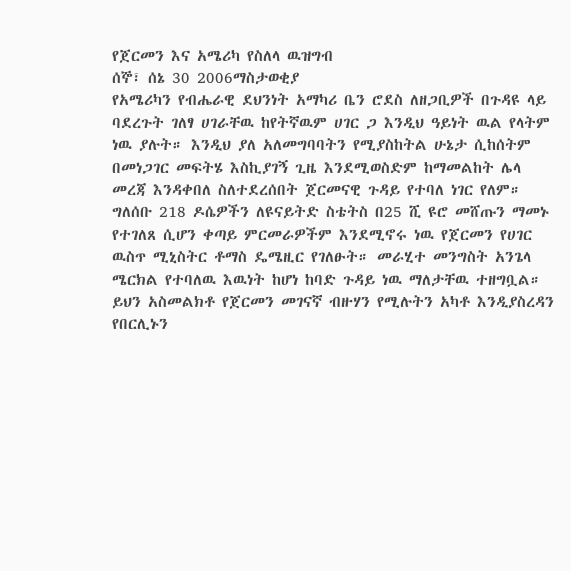የጀርመን እና አሜሪካ የስለላ ዉዝግብ
ሰኞ፣ ሰኔ 30 2006ማስታወቂያ
የአሜሪካን የብሔራዊ ደህንነት አማካሪ ቤን ሮደስ ለዘጋቢዎች በጉዳዩ ላይ ባደረጉት ገለፃ ሀገራቸዉ ከየትኛዉም ሀገር ጋ እንዲህ ዓይነት ዉል የላትም ነዉ ያሉት። እንዲህ ያለ አለመግባባትን የሚያስከትል ሁኔታ ሲከሰትም በመነጋገር መፍትሄ እስኪያገኝ ጊዜ እንደሚወስድም ከማመልከት ሌላ መረጃ እንዳቀበለ ስለተደረሰበት ጀርመናዊ ጉዳይ የተባለ ነገር የለም። ግለሰቡ 218 ዶሴዎችን ለዩናይትድ ስቴትስ በ25 ሺ ዩሮ መሸጡን ማመኑ የተገለጸ ሲሆን ቀጣይ ምርመራዎችም እንደሚኖሩ ነዉ የጀርመን የሀገር ዉስጥ ሚኒስትር ቶማስ ዴሜዚር የገለፁት። መራሂተ መንግስት አንጌላ ሜርክል የተባለዉ እዉነት ከሆነ ከባድ ጉዳይ ነዉ ማለታቸዉ ተዘግቧል። ይህን አስመልክቶ የጀርመን መገናኛ ብዙሃን የሚሉትን አካቶ እንዲያስረዳን የበርሊኑን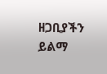ዘጋቢያችን ይልማ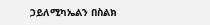ኃይለሚካኤልን በስልክ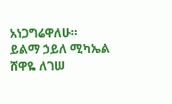አነጋግሬዋለሁ።
ይልማ ኃይለ ሚካኤል
ሸዋዬ ለገሠ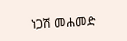ነጋሽ መሐመድ